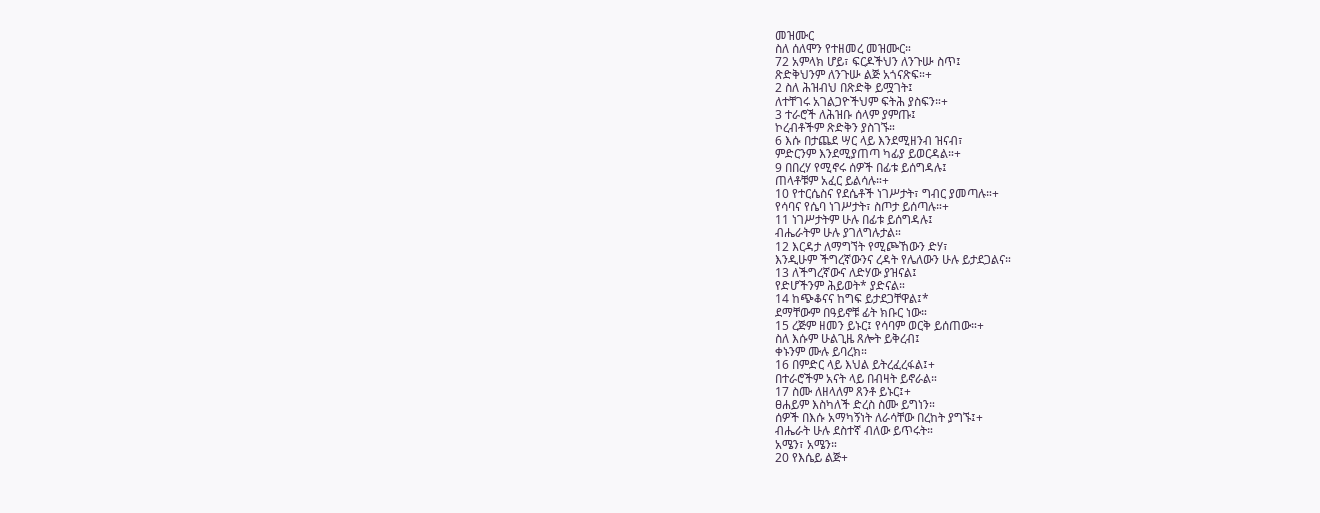መዝሙር
ስለ ሰለሞን የተዘመረ መዝሙር።
72 አምላክ ሆይ፣ ፍርዶችህን ለንጉሡ ስጥ፤
ጽድቅህንም ለንጉሡ ልጅ አጎናጽፍ።+
2 ስለ ሕዝብህ በጽድቅ ይሟገት፤
ለተቸገሩ አገልጋዮችህም ፍትሕ ያስፍን።+
3 ተራሮች ለሕዝቡ ሰላም ያምጡ፤
ኮረብቶችም ጽድቅን ያስገኙ።
6 እሱ በታጨደ ሣር ላይ እንደሚዘንብ ዝናብ፣
ምድርንም እንደሚያጠጣ ካፊያ ይወርዳል።+
9 በበረሃ የሚኖሩ ሰዎች በፊቱ ይሰግዳሉ፤
ጠላቶቹም አፈር ይልሳሉ።+
10 የተርሴስና የደሴቶች ነገሥታት፣ ግብር ያመጣሉ።+
የሳባና የሴባ ነገሥታት፣ ስጦታ ይሰጣሉ።+
11 ነገሥታትም ሁሉ በፊቱ ይሰግዳሉ፤
ብሔራትም ሁሉ ያገለግሉታል።
12 እርዳታ ለማግኘት የሚጮኸውን ድሃ፣
እንዲሁም ችግረኛውንና ረዳት የሌለውን ሁሉ ይታደጋልና።
13 ለችግረኛውና ለድሃው ያዝናል፤
የድሆችንም ሕይወት* ያድናል።
14 ከጭቆናና ከግፍ ይታደጋቸዋል፤*
ደማቸውም በዓይኖቹ ፊት ክቡር ነው።
15 ረጅም ዘመን ይኑር፤ የሳባም ወርቅ ይሰጠው።+
ስለ እሱም ሁልጊዜ ጸሎት ይቅረብ፤
ቀኑንም ሙሉ ይባረክ።
16 በምድር ላይ እህል ይትረፈረፋል፤+
በተራሮችም አናት ላይ በብዛት ይኖራል።
17 ስሙ ለዘላለም ጸንቶ ይኑር፤+
ፀሐይም እስካለች ድረስ ስሙ ይግነን።
ሰዎች በእሱ አማካኝነት ለራሳቸው በረከት ያግኙ፤+
ብሔራት ሁሉ ደስተኛ ብለው ይጥሩት።
አሜን፣ አሜን።
20 የእሴይ ልጅ+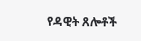የዳዊት ጸሎቶች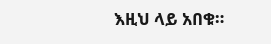እዚህ ላይ አበቁ።